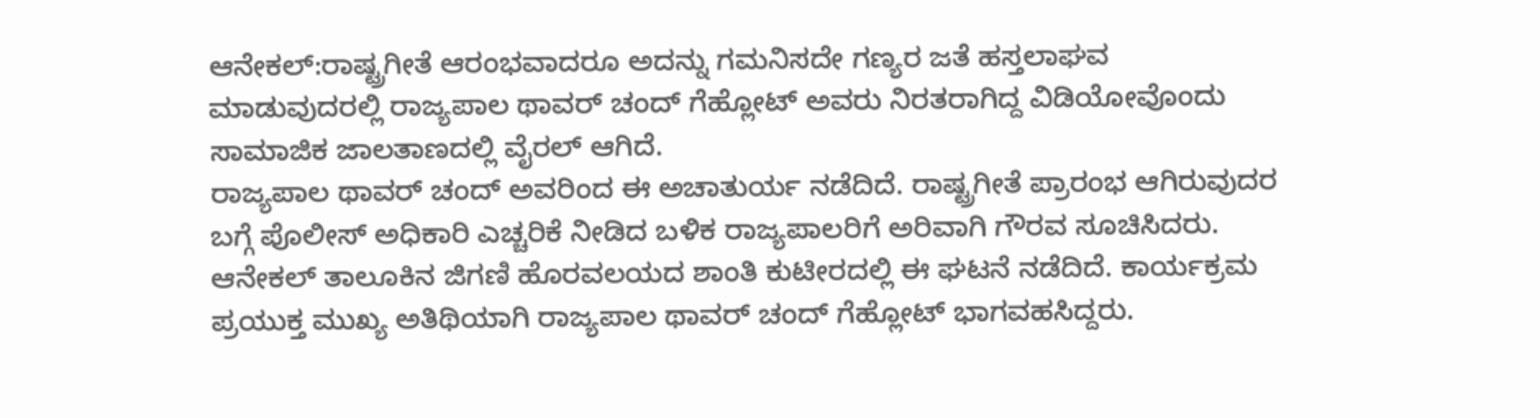ಆನೇಕಲ್:ರಾಷ್ಟ್ರಗೀತೆ ಆರಂಭವಾದರೂ ಅದನ್ನು ಗಮನಿಸದೇ ಗಣ್ಯರ ಜತೆ ಹಸ್ತಲಾಘವ ಮಾಡುವುದರಲ್ಲಿ ರಾಜ್ಯಪಾಲ ಥಾವರ್ ಚಂದ್ ಗೆಹ್ಲೋಟ್ ಅವರು ನಿರತರಾಗಿದ್ದ ವಿಡಿಯೋವೊಂದು ಸಾಮಾಜಿಕ ಜಾಲತಾಣದಲ್ಲಿ ವೈರಲ್ ಆಗಿದೆ.
ರಾಜ್ಯಪಾಲ ಥಾವರ್ ಚಂದ್ ಅವರಿಂದ ಈ ಅಚಾತುರ್ಯ ನಡೆದಿದೆ. ರಾಷ್ಟ್ರಗೀತೆ ಪ್ರಾರಂಭ ಆಗಿರುವುದರ ಬಗ್ಗೆ ಪೊಲೀಸ್ ಅಧಿಕಾರಿ ಎಚ್ಚರಿಕೆ ನೀಡಿದ ಬಳಿಕ ರಾಜ್ಯಪಾಲರಿಗೆ ಅರಿವಾಗಿ ಗೌರವ ಸೂಚಿಸಿದರು.
ಆನೇಕಲ್ ತಾಲೂಕಿನ‌ ಜಿಗಣಿ ಹೊರವಲಯದ ಶಾಂತಿ ಕುಟೀರದಲ್ಲಿ ಈ ಘಟನೆ ನಡೆದಿದೆ. ಕಾರ್ಯಕ್ರಮ ಪ್ರಯುಕ್ತ ಮುಖ್ಯ ಅತಿಥಿಯಾಗಿ ರಾಜ್ಯಪಾಲ ಥಾವರ್ ಚಂದ್ ಗೆಹ್ಲೋಟ್ ಭಾಗವಹಸಿದ್ದರು.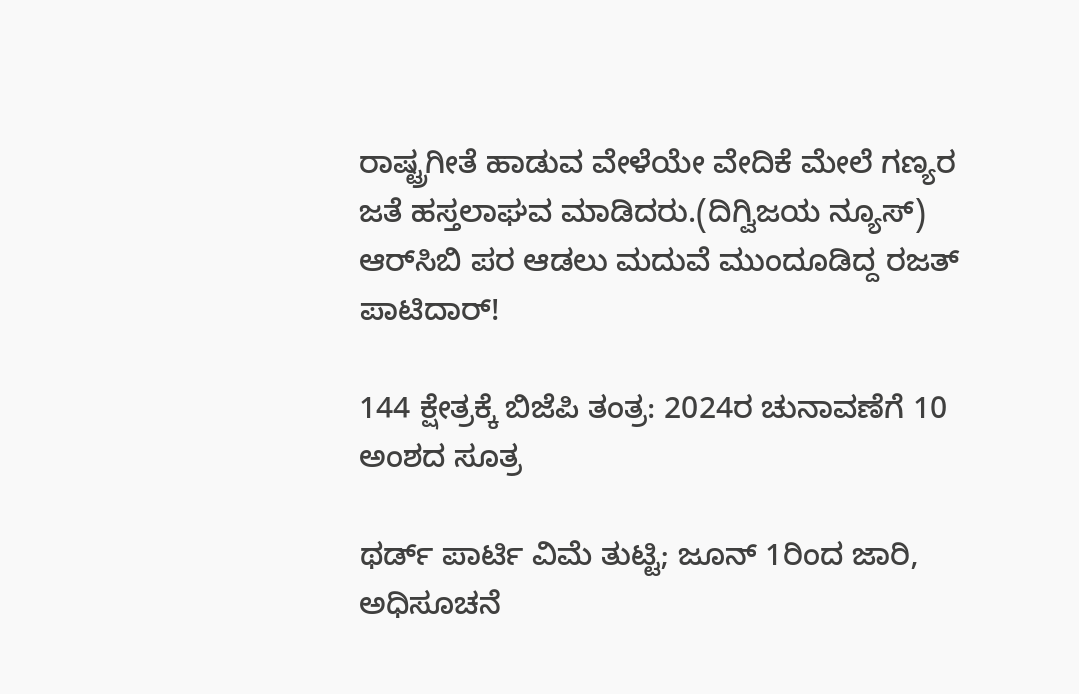ರಾಷ್ಟ್ರಗೀತೆ ಹಾಡುವ ವೇಳೆಯೇ ವೇದಿಕೆ ಮೇಲೆ ಗಣ್ಯರ ಜತೆ ಹಸ್ತಲಾಘವ ಮಾಡಿದರು.(ದಿಗ್ವಿಜಯ ನ್ಯೂಸ್)
ಆರ್‌ಸಿಬಿ ಪರ ಆಡಲು ಮದುವೆ ಮುಂದೂಡಿದ್ದ ರಜತ್ ಪಾಟಿದಾರ್!

144 ಕ್ಷೇತ್ರಕ್ಕೆ ಬಿಜೆಪಿ ತಂತ್ರ: 2024ರ ಚುನಾವಣೆಗೆ 10 ಅಂಶದ ಸೂತ್ರ

ಥರ್ಡ್ ಪಾರ್ಟಿ ವಿಮೆ ತುಟ್ಟಿ; ಜೂನ್ 1ರಿಂದ ಜಾರಿ, ಅಧಿಸೂಚನೆ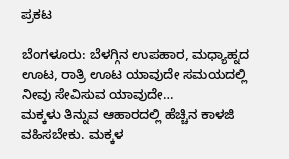ಪ್ರಕಟ

ಬೆಂಗಳೂರು: ಬೆಳಗ್ಗಿನ ಉಪಹಾರ, ಮಧ್ಯಾಹ್ನದ ಊಟ, ರಾತ್ರಿ ಊಟ ಯಾವುದೇ ಸಮಯದಲ್ಲಿ ನೀವು ಸೇವಿಸುವ ಯಾವುದೇ…
ಮಕ್ಕಳು ತಿನ್ನುವ ಆಹಾರದಲ್ಲಿ ಹೆಚ್ಚಿನ ಕಾಳಜಿ ವಹಿಸಬೇಕು. ಮಕ್ಕಳ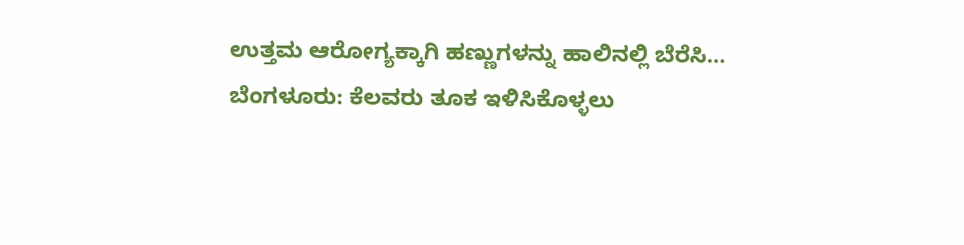ಉತ್ತಮ ಆರೋಗ್ಯಕ್ಕಾಗಿ ಹಣ್ಣುಗಳನ್ನು ಹಾಲಿನಲ್ಲಿ ಬೆರೆಸಿ…
ಬೆಂಗಳೂರು: ಕೆಲವರು ತೂಕ ಇಳಿಸಿಕೊಳ್ಳಲು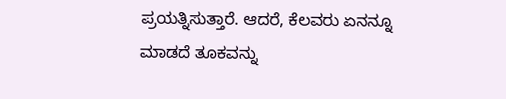ಪ್ರಯತ್ನಿಸುತ್ತಾರೆ. ಆದರೆ, ಕೆಲವರು ಏನನ್ನೂ ಮಾಡದೆ ತೂಕವನ್ನು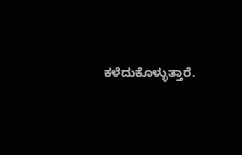ಕಳೆದುಕೊಳ್ಳುತ್ತಾರೆ.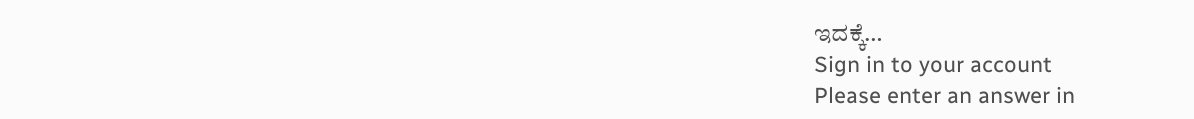ಇದಕ್ಕೆ…
Sign in to your account
Please enter an answer in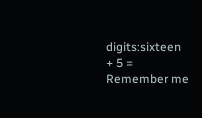digits:sixteen + 5 =
Remember me